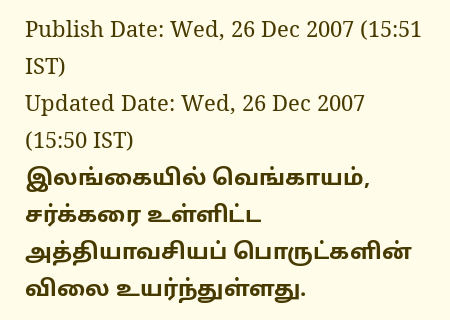Publish Date: Wed, 26 Dec 2007 (15:51 IST)
Updated Date: Wed, 26 Dec 2007 (15:50 IST)
இலங்கையில் வெங்காயம், சர்க்கரை உள்ளிட்ட அத்தியாவசியப் பொருட்களின் விலை உயர்ந்துள்ளது.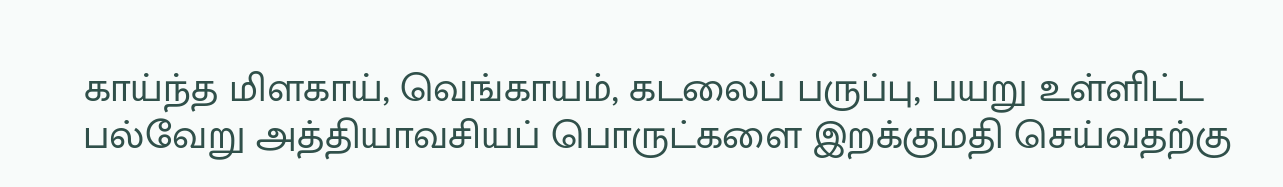காய்ந்த மிளகாய், வெங்காயம், கடலைப் பருப்பு, பயறு உள்ளிட்ட பல்வேறு அத்தியாவசியப் பொருட்களை இறக்குமதி செய்வதற்கு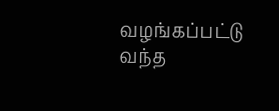வழங்கப்பட்டு வந்த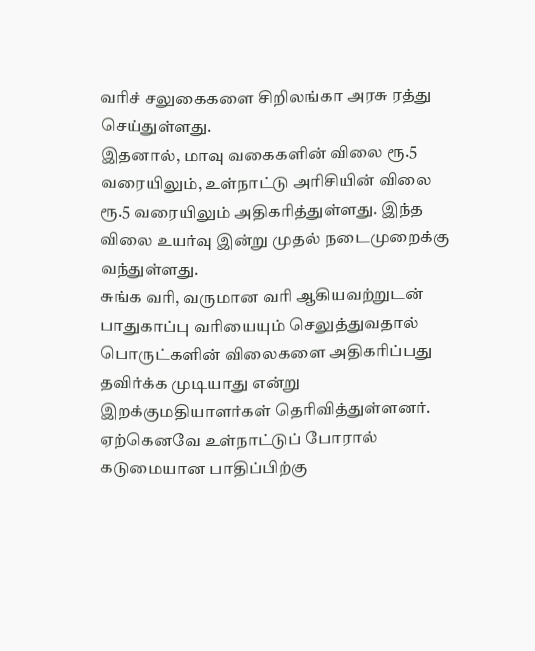வரிச் சலுகைகளை சிறிலங்கா அரசு ரத்து செய்துள்ளது.
இதனால், மாவு வகைகளின் விலை ரூ.5 வரையிலும், உள்நாட்டு அரிசியின் விலை ரூ.5 வரையிலும் அதிகரித்துள்ளது. இந்த விலை உயர்வு இன்று முதல் நடைமுறைக்கு வந்துள்ளது.
சுங்க வரி, வருமான வரி ஆகியவற்றுடன் பாதுகாப்பு வரியையும் செலுத்துவதால் பொருட்களின் விலைகளை அதிகரிப்பது தவிர்க்க முடியாது என்று இறக்குமதியாளர்கள் தெரிவித்துள்ளனர்.
ஏற்கெனவே உள்நாட்டுப் போரால் கடுமையான பாதிப்பிற்கு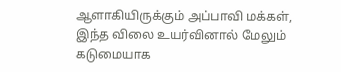ஆளாகியிருக்கும் அப்பாவி மக்கள், இந்த விலை உயர்வினால் மேலும் கடுமையாக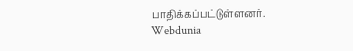பாதிக்கப்பட்டுள்ளனர்.
Webdunia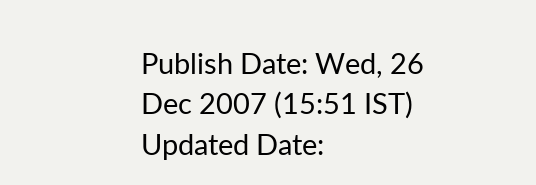Publish Date: Wed, 26 Dec 2007 (15:51 IST)
Updated Date: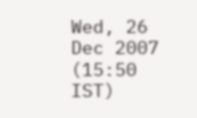Wed, 26 Dec 2007 (15:50 IST)